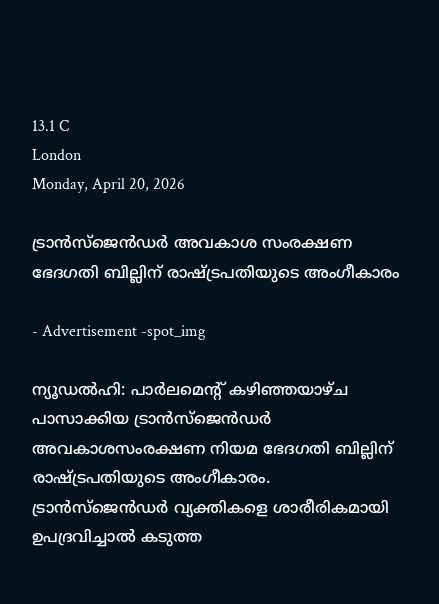13.1 C
London
Monday, April 20, 2026

ട്രാൻസ്‌ജെൻഡർ അവകാശ സംരക്ഷണ ഭേദഗതി ബില്ലിന് രാഷ്ട്രപതിയുടെ അംഗീകാരം

- Advertisement -spot_img

ന്യൂഡല്‍ഹി: പാര്‍ലമെന്റ് കഴിഞ്ഞയാഴ്ച പാസാക്കിയ ട്രാന്‍സ്ജെന്‍ഡര്‍ അവകാശസംരക്ഷണ നിയമ ഭേദഗതി ബില്ലിന് രാഷ്ട്രപതിയുടെ അംഗീകാരം. ട്രാന്‍സ്ജെന്‍ഡര്‍ വ്യക്തികളെ ശാരീരികമായി ഉപദ്രവിച്ചാല്‍ കടുത്ത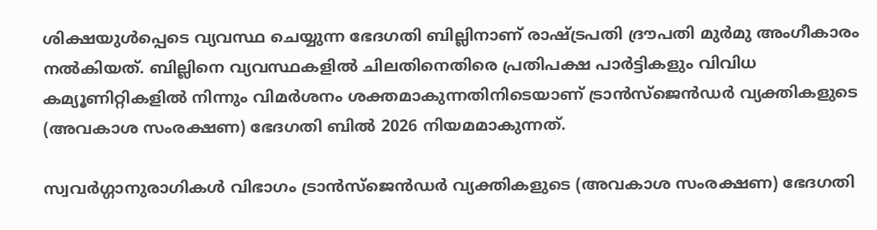ശിക്ഷയുള്‍പ്പെടെ വ്യവസ്ഥ ചെയ്യുന്ന ഭേദഗതി ബില്ലിനാണ് രാഷ്ട്രപതി ദ്രൗപതി മുര്‍മു അംഗീകാരം നല്‍കിയത്. ബില്ലിനെ വ്യവസ്ഥകളില്‍ ചിലതിനെതിരെ പ്രതിപക്ഷ പാര്‍ട്ടികളും വിവിധ കമ്യൂണിറ്റികളില്‍ നിന്നും വിമര്‍ശനം ശക്തമാകുന്നതിനിടെയാണ് ട്രാന്‍സ്ജെന്‍ഡര്‍ വ്യക്തികളുടെ (അവകാശ സംരക്ഷണ) ഭേദഗതി ബില്‍ 2026 നിയമമാകുന്നത്.

സ്വവര്‍ഗ്ഗാനുരാഗികള്‍ വിഭാഗം ട്രാന്‍സ്ജെന്‍ഡര്‍ വ്യക്തികളുടെ (അവകാശ സംരക്ഷണ) ഭേദഗതി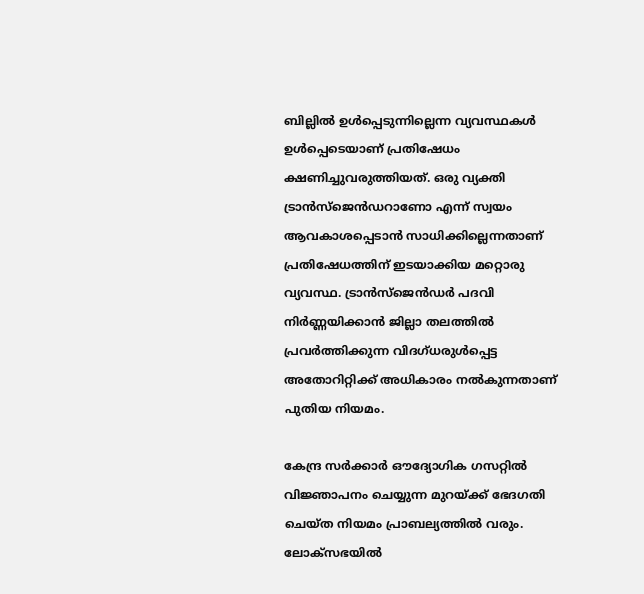ബില്ലില്‍ ഉള്‍പ്പെടുന്നില്ലെന്ന വ്യവസ്ഥകള്‍ ഉള്‍പ്പെടെയാണ് പ്രതിഷേധം ക്ഷണിച്ചുവരുത്തിയത്. ഒരു വ്യക്തി ട്രാന്‍സ്ജെന്‍ഡറാണോ എന്ന് സ്വയം ആവകാശപ്പെടാന്‍ സാധിക്കില്ലെന്നതാണ് പ്രതിഷേധത്തിന് ഇടയാക്കിയ മറ്റൊരു വ്യവസ്ഥ. ട്രാന്‍സ്‌ജെന്‍ഡര്‍ പദവി നിര്‍ണ്ണയിക്കാന്‍ ജില്ലാ തലത്തില്‍ പ്രവര്‍ത്തിക്കുന്ന വിദഗ്ധരുള്‍പ്പെട്ട അതോറിറ്റിക്ക് അധികാരം നല്‍കുന്നതാണ് പുതിയ നിയമം.

കേന്ദ്ര സര്‍ക്കാര്‍ ഔദ്യോഗിക ഗസറ്റില്‍ വിജ്ഞാപനം ചെയ്യുന്ന മുറയ്ക്ക് ഭേദഗതി ചെയ്ത നിയമം പ്രാബല്യത്തില്‍ വരും. ലോക്‌സഭയില്‍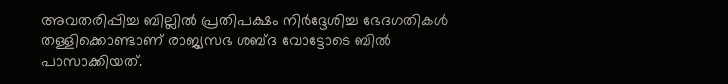അവതരിപ്പിച്ച ബില്ലില്‍ പ്രതിപക്ഷം നിര്‍ദ്ദേശിച്ച ഭേദഗതികള്‍ തള്ളിക്കൊണ്ടാണ് രാജ്യസഭ ശബ്ദ വോട്ടോടെ ബില്‍ പാസാക്കിയത്.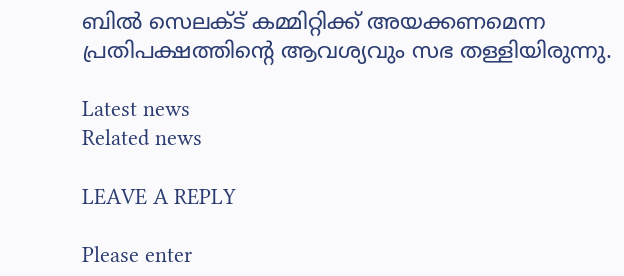ബില്‍ സെലക്ട് കമ്മിറ്റിക്ക് അയക്കണമെന്ന പ്രതിപക്ഷത്തിന്റെ ആവശ്യവും സഭ തള്ളിയിരുന്നു.

Latest news
Related news

LEAVE A REPLY

Please enter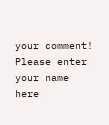your comment!
Please enter your name here